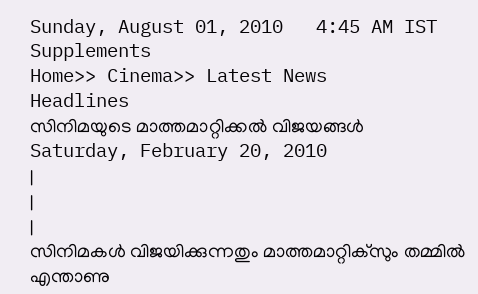Sunday, August 01, 2010   4:45 AM IST
Supplements
Home>> Cinema>> Latest News
Headlines
സിനിമയുടെ മാത്തമാറ്റിക്കല്‍ വിജയങ്ങള്‍
Saturday, February 20, 2010
|
|
|
സിനിമകള്‍ വിജയിക്കുന്നതും മാത്തമാറ്റിക്സും തമ്മില്‍ എന്താണു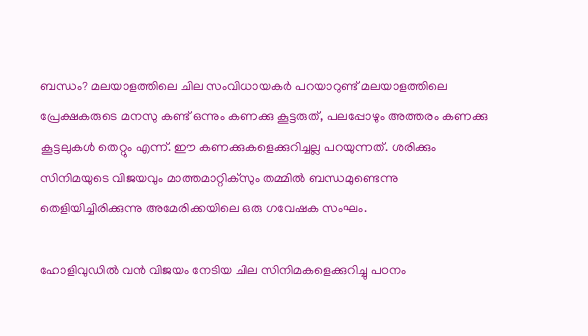ബന്ധം? മലയാളത്തിലെ ചില സംവിധായകര്‍ പറയാറുണ്ട് മലയാളത്തിലെ പ്രേക്ഷകരുടെ മനസു കണ്ട് ഒന്നും കണക്കു കൂട്ടരുത്, പലപ്പോഴും അത്തരം കണക്കു കൂട്ടലുകള്‍ തെറ്റും എന്ന്. ഈ കണക്കുകളെക്കുറിച്ചല്ല പറയുന്നത്. ശരിക്കും സിനിമയുടെ വിജയവും മാത്തമാറ്റിക്സും തമ്മില്‍ ബന്ധമുണ്ടെന്നു തെളിയിച്ചിരിക്കുന്നു അമേരിക്കയിലെ ഒരു ഗവേഷക സംഘം.

ഹോളിവുഡില്‍ വന്‍ വിജയം നേടിയ ചില സിനിമകളെക്കുറിച്ചു പഠനം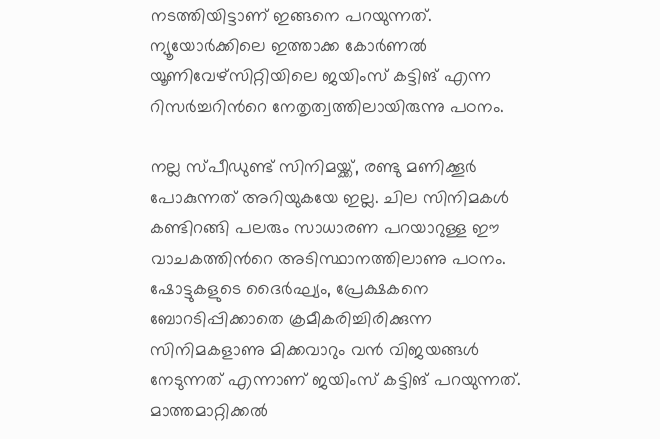നടത്തിയിട്ടാണ് ഇങ്ങനെ പറയുന്നത്. ന്യൂയോര്‍ക്കിലെ ഇത്താക്ക കോര്‍ണല്‍ യൂണിവേഴ്സിറ്റിയിലെ ജയിംസ് കട്ടിങ് എന്ന റിസര്‍ച്ചറിന്‍റെ നേതൃത്വത്തിലായിരുന്നു പഠനം.

നല്ല സ്പീഡുണ്ട് സിനിമയ്ക്ക്, രണ്ടു മണിക്കൂര്‍ പോകുന്നത് അറിയുകയേ ഇല്ല. ചില സിനിമകള്‍ കണ്ടിറങ്ങി പലരും സാധാരണ പറയാറുള്ള ഈ വാചകത്തിന്‍റെ അടിസ്ഥാനത്തിലാണു പഠനം. ഷോട്ടുകളുടെ ദൈര്‍ഘ്യം, പ്രേക്ഷകനെ ബോറടിപ്പിക്കാതെ ക്രമീകരിച്ചിരിക്കുന്ന സിനിമകളാണു മിക്കവാറും വന്‍ വിജയങ്ങള്‍ നേടുന്നത് എന്നാണ് ജയിംസ് കട്ടിങ് പറയുന്നത്. മാത്തമാറ്റിക്കല്‍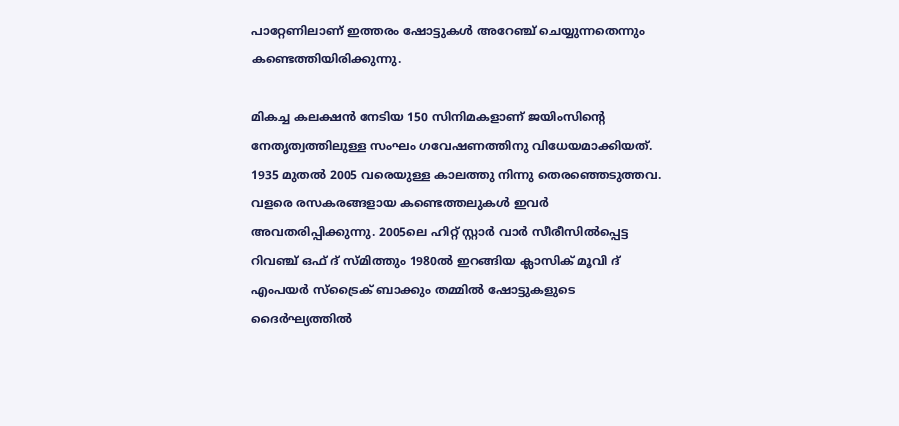പാറ്റേണിലാണ് ഇത്തരം ഷോട്ടുകള്‍ അറേഞ്ച് ചെയ്യുന്നതെന്നും കണ്ടെത്തിയിരിക്കുന്നു.

മികച്ച കലക്ഷന്‍ നേടിയ 150 സിനിമകളാണ് ജയിംസിന്‍റെ നേതൃത്വത്തിലുള്ള സംഘം ഗവേഷണത്തിനു വിധേയമാക്കിയത്. 1935 മുതല്‍ 2005 വരെയുള്ള കാലത്തു നിന്നു തെരഞ്ഞെടുത്തവ. വളരെ രസകരങ്ങളായ കണ്ടെത്തലുകള്‍ ഇവര്‍ അവതരിപ്പിക്കുന്നു. 2005ലെ ഹിറ്റ് സ്റ്റാര്‍ വാര്‍ സീരീസില്‍പ്പെട്ട റിവഞ്ച് ഒഫ് ദ് സ്മിത്തും 1980ല്‍ ഇറങ്ങിയ ക്ലാസിക് മൂവി ദ് എംപയര്‍ സ്ട്രൈക് ബാക്കും തമ്മില്‍ ഷോട്ടുകളുടെ ദൈര്‍ഘ്യത്തില്‍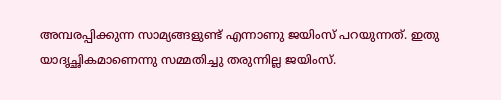അമ്പരപ്പിക്കുന്ന സാമ്യങ്ങളുണ്ട് എന്നാണു ജയിംസ് പറയുന്നത്. ഇതു യാദൃച്ഛികമാണെന്നു സമ്മതിച്ചു തരുന്നില്ല ജയിംസ്.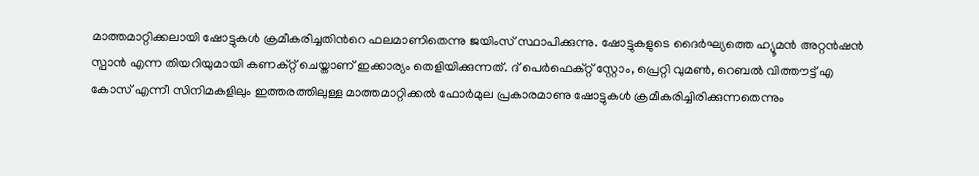മാത്തമാറ്റിക്കലായി ഷോട്ടുകള്‍ ക്രമീകരിച്ചതിന്‍റെ ഫലമാണിതെന്നു ജയിംസ് സ്ഥാപിക്കുന്നു. ഷോട്ടുകളുടെ ദൈര്‍ഘ്യത്തെ ഹ്യൂമന്‍ അറ്റന്‍ഷന്‍ സ്പാന്‍ എന്ന തിയറിയുമായി കണക്റ്റ് ചെയ്താണ് ഇക്കാര്യം തെളിയിക്കുന്നത്. ദ് പെര്‍ഫെക്റ്റ് സ്റ്റോം, പ്രെറ്റി വുമണ്‍, റെബല്‍ വിത്തൗട്ട് എ കോസ് എന്നീ സിനിമകളിലും ഇത്തരത്തിലുള്ള മാത്തമാറ്റിക്കല്‍ ഫോര്‍മുല പ്രകാരമാണു ഷോട്ടുകള്‍ ക്രമീകരിച്ചിരിക്കുന്നതെന്നും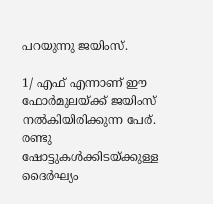പറയുന്നു ജയിംസ്.

1/ എഫ് എന്നാണ് ഈ ഫോര്‍മുലയ്ക്ക് ജയിംസ് നല്‍കിയിരിക്കുന്ന പേര്. രണ്ടു ഷോട്ടുകള്‍ക്കിടയ്ക്കുള്ള ദൈര്‍ഘ്യം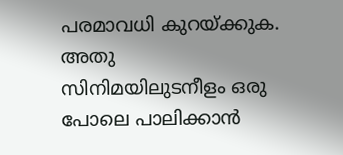പരമാവധി കുറയ്ക്കുക. അതു സിനിമയിലുടനീളം ഒരു പോലെ പാലിക്കാന്‍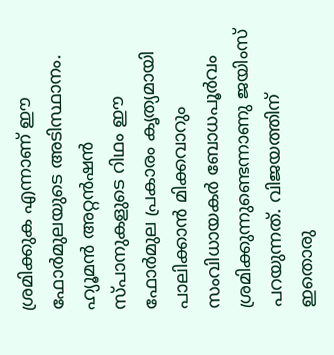ശ്രമിക്കുക എന്നാണ് ഈ ഫോര്‍മുലയുടെ അടിസ്ഥാനം. ഹ്യൂമന്‍ അറ്റന്‍ഷന്‍ സ്പാനുകളുടെ റിഥം ഈ ഫോര്‍മുല പ്രകാരം കൃത്യമായി പാലിക്കാന്‍ മിക്കവാറും സംവിധായകര്‍ ബോധപൂര്‍വം ശ്രമിക്കുന്നുണ്ടെന്നാണു ജയിംസ് പറയുന്നത്. വിജയത്തിന് ഇതൊരു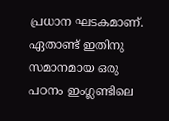പ്രധാന ഘടകമാണ്. ഏതാണ്ട് ഇതിനു സമാനമായ ഒരു പഠനം ഇംഗ്ലണ്ടിലെ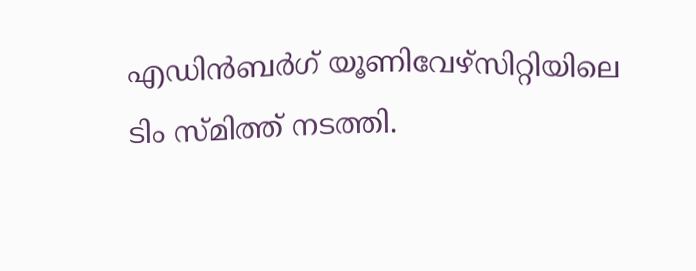എഡിന്‍ബര്‍ഗ് യൂണിവേഴ്സിറ്റിയിലെ ടിം സ്മിത്ത് നടത്തി.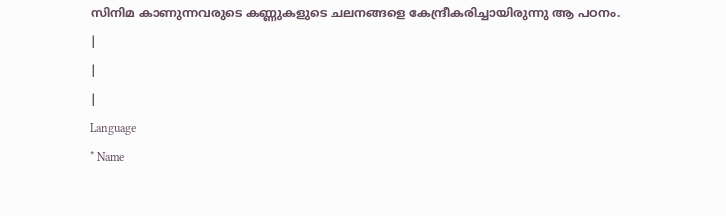സിനിമ കാണുന്നവരുടെ കണ്ണുകളുടെ ചലനങ്ങളെ കേന്ദ്രീകരിച്ചായിരുന്നു ആ പഠനം.
|
|
|
Language
* Name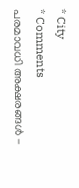* City
* Comments
പരമാവധി അക്ഷരങ്ങള്‍ -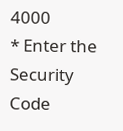4000
* Enter the Security Code